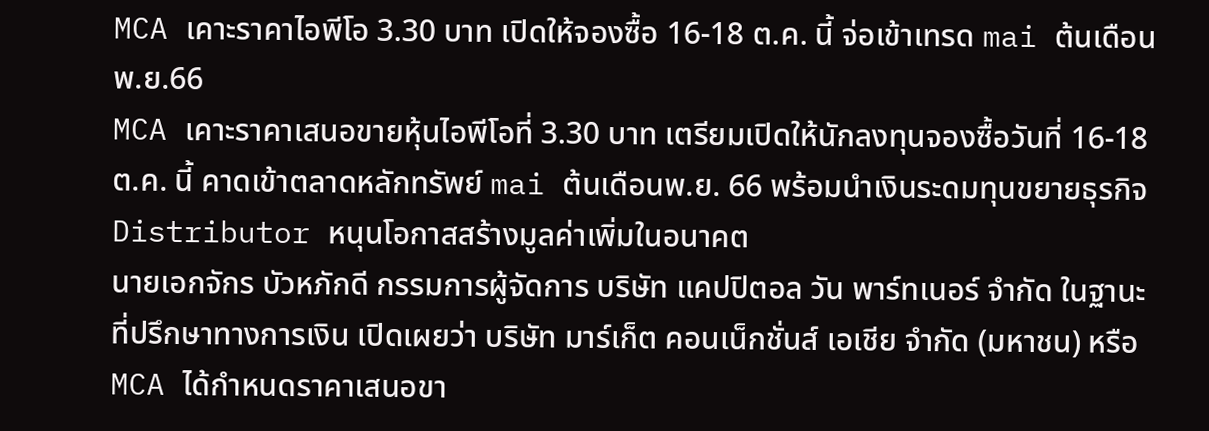MCA เคาะราคาไอพีโอ 3.30 บาท เปิดให้จองซื้อ 16-18 ต.ค. นี้ จ่อเข้าเทรด mai ต้นเดือน พ.ย.66
MCA เคาะราคาเสนอขายหุ้นไอพีโอที่ 3.30 บาท เตรียมเปิดให้นักลงทุนจองซื้อวันที่ 16-18 ต.ค. นี้ คาดเข้าตลาดหลักทรัพย์ mai ต้นเดือนพ.ย. 66 พร้อมนำเงินระดมทุนขยายธุรกิจ Distributor หนุนโอกาสสร้างมูลค่าเพิ่มในอนาคต
นายเอกจักร บัวหภักดี กรรมการผู้จัดการ บริษัท แคปปิตอล วัน พาร์ทเนอร์ จำกัด ในฐานะที่ปรึกษาทางการเงิน เปิดเผยว่า บริษัท มาร์เก็ต คอนเน็กชั่นส์ เอเชีย จำกัด (มหาชน) หรือ MCA ได้กำหนดราคาเสนอขา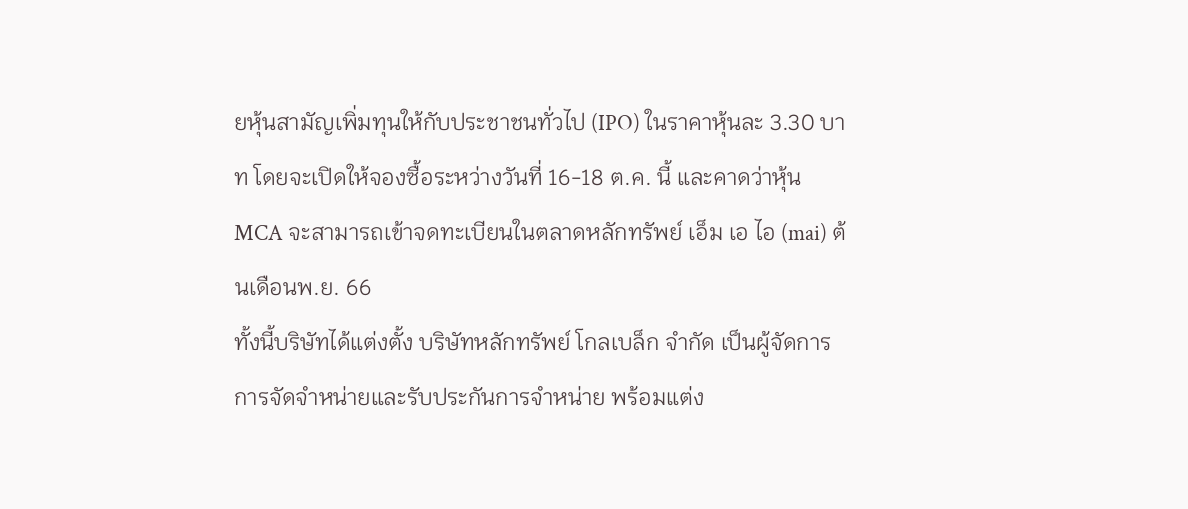ยหุ้นสามัญเพิ่มทุนให้กับประชาชนทั่วไป (IPO) ในราคาหุ้นละ 3.30 บาท โดยจะเปิดให้จองซื้อระหว่างวันที่ 16-18 ต.ค. นี้ และคาดว่าหุ้น MCA จะสามารถเข้าจดทะเบียนในตลาดหลักทรัพย์ เอ็ม เอ ไอ (mai) ต้นเดือนพ.ย. 66
ทั้งนี้บริษัทได้แต่งตั้ง บริษัทหลักทรัพย์ โกลเบล็ก จำกัด เป็นผู้จัดการการจัดจำหน่ายและรับประกันการจำหน่าย พร้อมแต่ง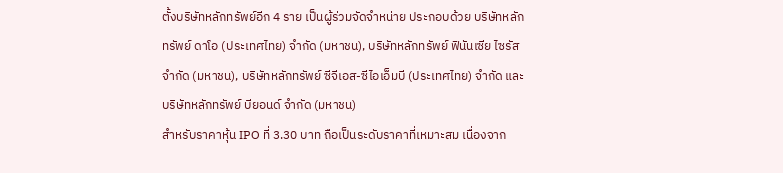ตั้งบริษัทหลักทรัพย์อีก 4 ราย เป็นผู้ร่วมจัดจำหน่าย ประกอบด้วย บริษัทหลักทรัพย์ ดาโอ (ประเทศไทย) จำกัด (มหาชน), บริษัทหลักทรัพย์ ฟินันเซีย ไซรัส จำกัด (มหาชน), บริษัทหลักทรัพย์ ซีจีเอส-ซีไอเอ็มบี (ประเทศไทย) จำกัด และบริษัทหลักทรัพย์ บียอนด์ จำกัด (มหาชน)
สำหรับราคาหุ้น IPO ที่ 3.30 บาท ถือเป็นระดับราคาที่เหมาะสม เนื่องจาก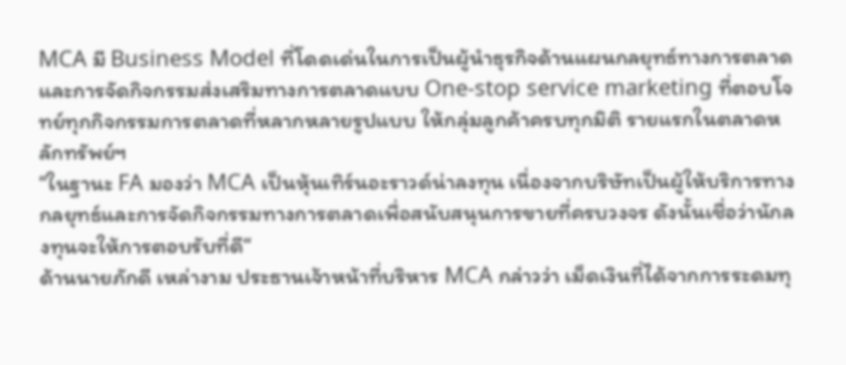MCA มี Business Model ที่โดดเด่นในการเป็นผู้นำธุรกิจด้านแผนกลยุทธ์ทางการตลาด และการจัดกิจกรรมส่งเสริมทางการตลาดแบบ One-stop service marketing ที่ตอบโจทย์ทุกกิจกรรมการตลาดที่หลากหลายรูปแบบ ให้กลุ่มลูกค้าครบทุกมิติ รายแรกในตลาดหลักทรัพย์ฯ
“ในฐานะ FA มองว่า MCA เป็นหุ้นเทิร์นอะราวด์น่าลงทุน เนื่องจากบริษัทเป็นผู้ให้บริการทางกลยุทธ์และการจัดกิจกรรมทางการตลาดเพื่อสนับสนุนการขายที่ครบวงจร ดังนั้นเชื่อว่านักลงทุนจะให้การตอบรับที่ดี“
ด้านนายภักดี เหล่างาม ประธานเจ้าหน้าที่บริหาร MCA กล่าวว่า เม็ดเงินที่ได้จากการระดมทุ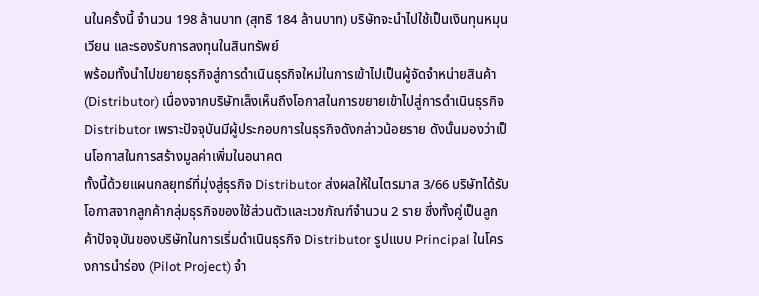นในครั้งนี้ จำนวน 198 ล้านบาท (สุทธิ 184 ล้านบาท) บริษัทจะนำไปใช้เป็นเงินทุนหมุนเวียน และรองรับการลงทุนในสินทรัพย์
พร้อมทั้งนำไปขยายธุรกิจสู่การดำเนินธุรกิจใหม่ในการเข้าไปเป็นผู้จัดจำหน่ายสินค้า (Distributor) เนื่องจากบริษัทเล็งเห็นถึงโอกาสในการขยายเข้าไปสู่การดำเนินธุรกิจ Distributor เพราะปัจจุบันมีผู้ประกอบการในธุรกิจดังกล่าวน้อยราย ดังนั้นมองว่าเป็นโอกาสในการสร้างมูลค่าเพิ่มในอนาคต
ทั้งนี้ด้วยแผนกลยุทธ์ที่มุ่งสู่ธุรกิจ Distributor ส่งผลให้ในไตรมาส 3/66 บริษัทได้รับโอกาสจากลูกค้ากลุ่มธุรกิจของใช้ส่วนตัวและเวชภัณฑ์จำนวน 2 ราย ซึ่งทั้งคู่เป็นลูกค้าปัจจุบันของบริษัทในการเริ่มดำเนินธุรกิจ Distributor รูปแบบ Principal ในโครงการนำร่อง (Pilot Project) จำ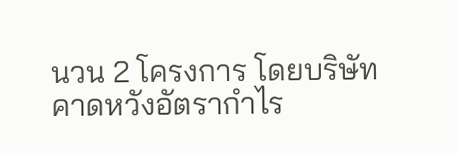นวน 2 โครงการ โดยบริษัทคาดหวังอัตรากำไร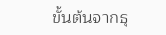ขั้นต้นจากธุ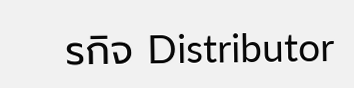รกิจ Distributor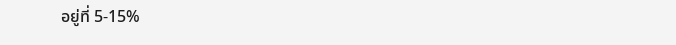อยู่ที่ 5-15%